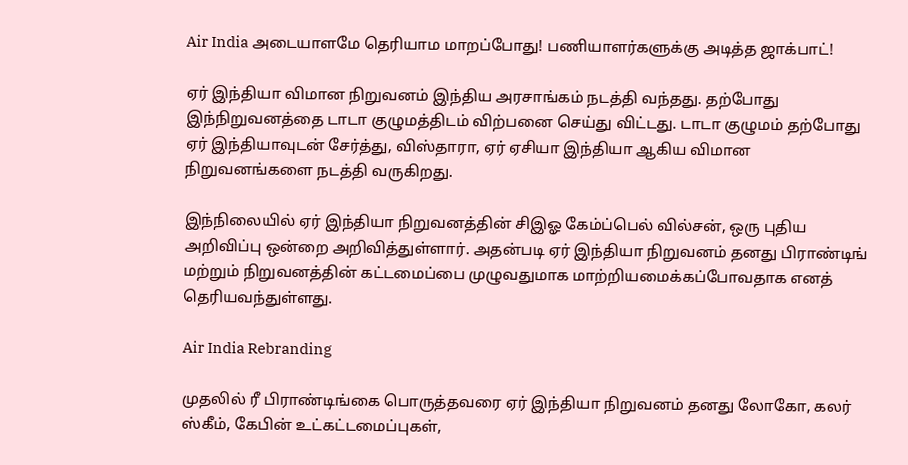Air India அடையாளமே தெரியாம மாறப்போது! பணியாளர்களுக்கு அடித்த ஜாக்பாட்!

ஏர் இந்தியா விமான நிறுவனம் இந்திய அரசாங்கம் நடத்தி வந்தது. தற்போது இந்நிறுவனத்தை டாடா குழுமத்திடம் விற்பனை செய்து விட்டது. டாடா குழுமம் தற்போது ஏர் இந்தியாவுடன் சேர்த்து, விஸ்தாரா, ஏர் ஏசியா இந்தியா ஆகிய விமான நிறுவனங்களை நடத்தி வருகிறது.

இந்நிலையில் ஏர் இந்தியா நிறுவனத்தின் சிஇஓ கேம்ப்பெல் வில்சன், ஒரு புதிய அறிவிப்பு ஒன்றை அறிவித்துள்ளார். அதன்படி ஏர் இந்தியா நிறுவனம் தனது பிராண்டிங் மற்றும் நிறுவனத்தின் கட்டமைப்பை முழுவதுமாக மாற்றியமைக்கப்போவதாக எனத் தெரியவந்துள்ளது.

Air India Rebranding

முதலில் ரீ பிராண்டிங்கை பொருத்தவரை ஏர் இந்தியா நிறுவனம் தனது லோகோ, கலர் ஸ்கீம், கேபின் உட்கட்டமைப்புகள்,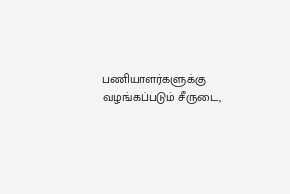பணியாளர்களுக்கு வழங்கப்படும் சீருடை,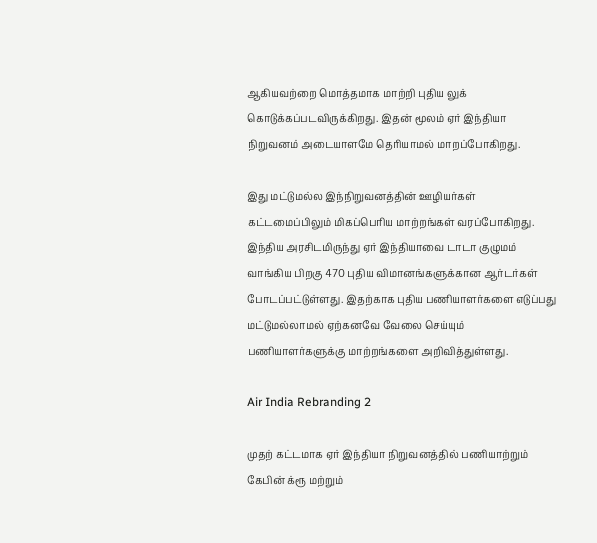ஆகியவற்றை மொத்தமாக மாற்றி புதிய லுக் கொடுக்கப்படவிருக்கிறது. இதன் மூலம் ஏர் இந்தியா நிறுவனம் அடையாளமே தெரியாமல் மாறப்போகிறது.

இது மட்டுமல்ல இந்நிறுவனத்தின் ஊழியர்கள் கட்டமைப்பிலும் மிகப்பெரிய மாற்றங்கள் வரப்போகிறது. இந்திய அரசிடமிருந்து ஏர் இந்தியாவை டாடா குழுமம் வாங்கிய பிறகு 470 புதிய விமானங்களுக்கான ஆர்டர்கள் போடப்பட்டுள்ளது. இதற்காக புதிய பணியாளர்களை எடுப்பது மட்டுமல்லாமல் ஏற்கனவே வேலை செய்யும் பணியாளர்களுக்கு மாற்றங்களை அறிவித்துள்ளது.

Air India Rebranding 2

முதற் கட்டமாக ஏர் இந்தியா நிறுவனத்தில் பணியாற்றும் கேபின் க்ரூ மற்றும்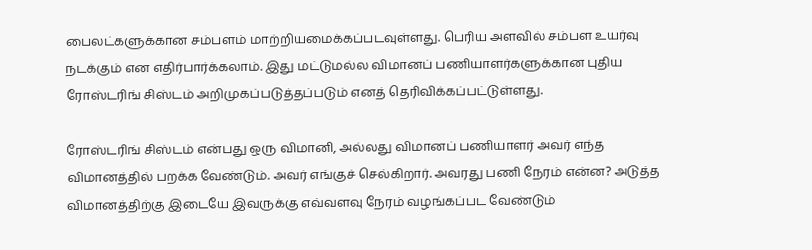பைலட்களுக்கான சம்பளம் மாற்றியமைக்கப்படவுள்ளது. பெரிய அளவில் சம்பள உயர்வு நடக்கும் என எதிர்பார்க்கலாம். இது மட்டுமல்ல விமானப் பணியாளர்களுக்கான புதிய ரோஸ்டரிங் சிஸ்டம் அறிமுகப்படுத்தப்படும் எனத் தெரிவிக்கப்பட்டுள்ளது.

ரோஸ்டரிங் சிஸ்டம் என்பது ஒரு விமானி, அல்லது விமானப் பணியாளர் அவர் எந்த விமானத்தில் பறக்க வேண்டும். அவர் எங்குச் செல்கிறார். அவரது பணி நேரம் என்ன? அடுத்த விமானத்திற்கு இடையே இவருக்கு எவ்வளவு நேரம் வழங்கப்பட வேண்டும்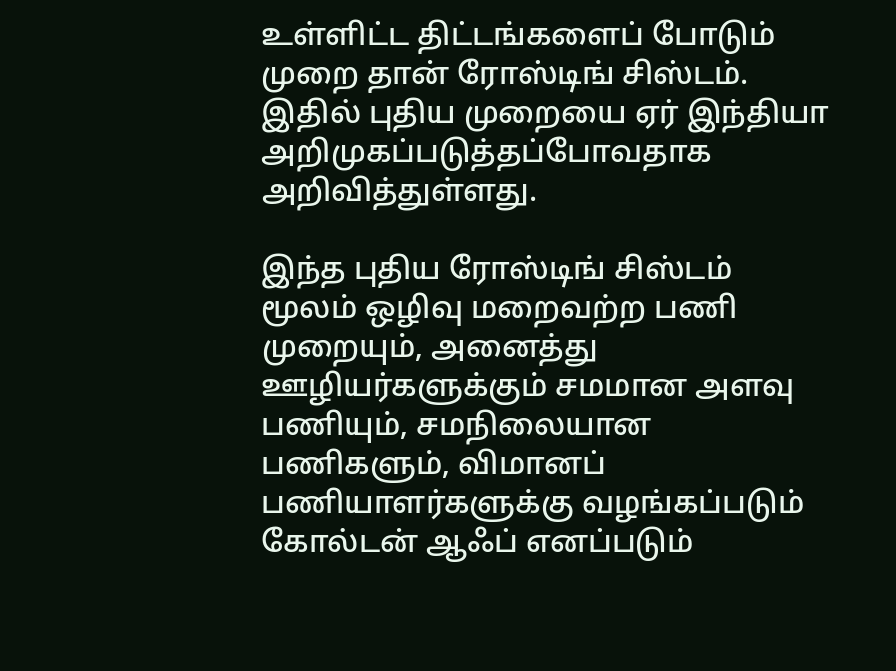உள்ளிட்ட திட்டங்களைப் போடும் முறை தான் ரோஸ்டிங் சிஸ்டம். இதில் புதிய முறையை ஏர் இந்தியா அறிமுகப்படுத்தப்போவதாக அறிவித்துள்ளது.

இந்த புதிய ரோஸ்டிங் சிஸ்டம் மூலம் ஒழிவு மறைவற்ற பணி முறையும், அனைத்து ஊழியர்களுக்கும் சமமான அளவு பணியும், சமநிலையான பணிகளும், விமானப் பணியாளர்களுக்கு வழங்கப்படும் கோல்டன் ஆஃப் எனப்படும்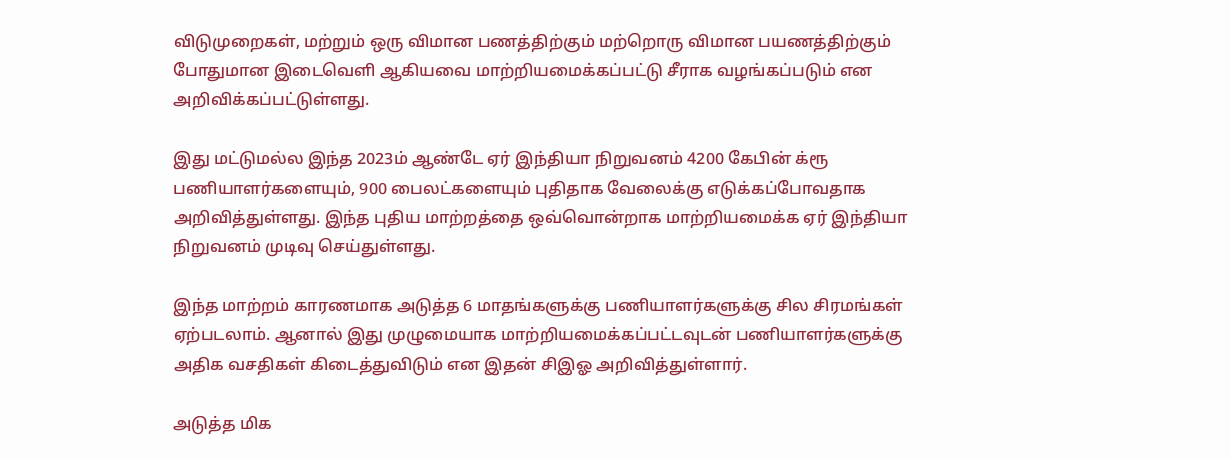விடுமுறைகள், மற்றும் ஒரு விமான பணத்திற்கும் மற்றொரு விமான பயணத்திற்கும் போதுமான இடைவெளி ஆகியவை மாற்றியமைக்கப்பட்டு சீராக வழங்கப்படும் என அறிவிக்கப்பட்டுள்ளது.

இது மட்டுமல்ல இந்த 2023ம் ஆண்டே ஏர் இந்தியா நிறுவனம் 4200 கேபின் க்ரூ பணியாளர்களையும், 900 பைலட்களையும் புதிதாக வேலைக்கு எடுக்கப்போவதாக அறிவித்துள்ளது. இந்த புதிய மாற்றத்தை ஒவ்வொன்றாக மாற்றியமைக்க ஏர் இந்தியா நிறுவனம் முடிவு செய்துள்ளது.

இந்த மாற்றம் காரணமாக அடுத்த 6 மாதங்களுக்கு பணியாளர்களுக்கு சில சிரமங்கள் ஏற்படலாம். ஆனால் இது முழுமையாக மாற்றியமைக்கப்பட்டவுடன் பணியாளர்களுக்கு அதிக வசதிகள் கிடைத்துவிடும் என இதன் சிஇஓ அறிவித்துள்ளார்.

அடுத்த மிக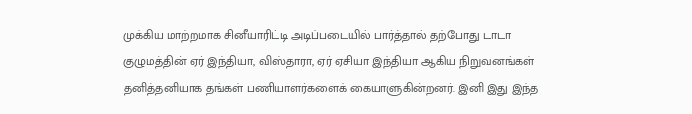முக்கிய மாற்றமாக சினீயாரிட்டி அடிப்படையில் பார்த்தால் தற்போது டாடா குழுமத்தின் ஏர் இந்தியா, விஸ்தாரா, ஏர் ஏசியா இந்தியா ஆகிய நிறுவனங்கள் தனித்தனியாக தங்கள் பணியாளர்களைக் கையாளுகின்றனர். இனி இது இந்த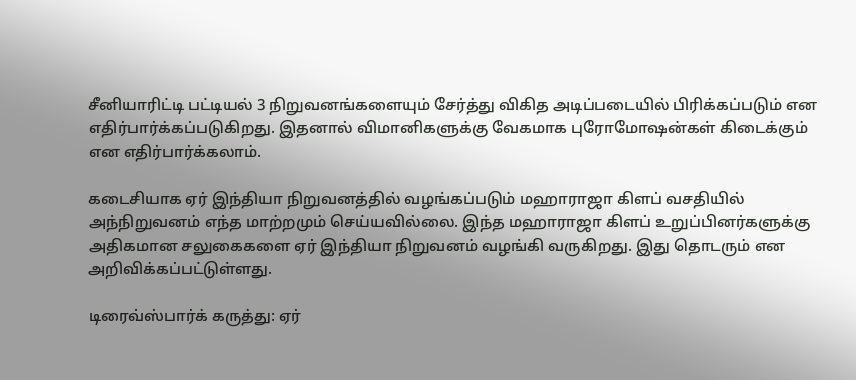சீனியாரிட்டி பட்டியல் 3 நிறுவனங்களையும் சேர்த்து விகித அடிப்படையில் பிரிக்கப்படும் என எதிர்பார்க்கப்படுகிறது. இதனால் விமானிகளுக்கு வேகமாக புரோமோஷன்கள் கிடைக்கும் என எதிர்பார்க்கலாம்.

கடைசியாக ஏர் இந்தியா நிறுவனத்தில் வழங்கப்படும் மஹாராஜா கிளப் வசதியில் அந்நிறுவனம் எந்த மாற்றமும் செய்யவில்லை. இந்த மஹாராஜா கிளப் உறுப்பினர்களுக்கு அதிகமான சலுகைகளை ஏர் இந்தியா நிறுவனம் வழங்கி வருகிறது. இது தொடரும் என அறிவிக்கப்பட்டுள்ளது.

டிரைவ்ஸ்பார்க் கருத்து: ஏர்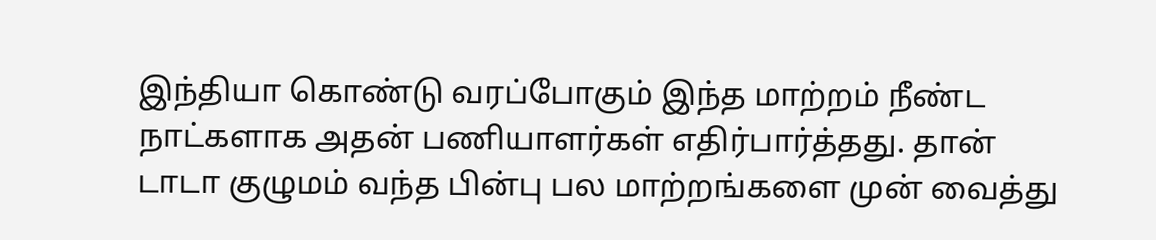இந்தியா கொண்டு வரப்போகும் இந்த மாற்றம் நீண்ட நாட்களாக அதன் பணியாளர்கள் எதிர்பார்த்தது. தான் டாடா குழுமம் வந்த பின்பு பல மாற்றங்களை முன் வைத்து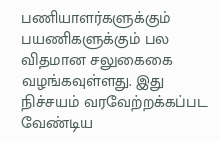பணியாளர்களுக்கும் பயணிகளுக்கும் பல விதமான சலுகைகை வழங்கவுள்ளது. இது நிச்சயம் வரவேற்றக்கப்பட வேண்டிய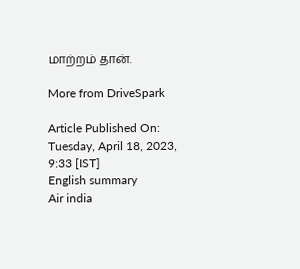மாற்றம் தான்.

More from DriveSpark

Article Published On: Tuesday, April 18, 2023, 9:33 [IST]
English summary
Air india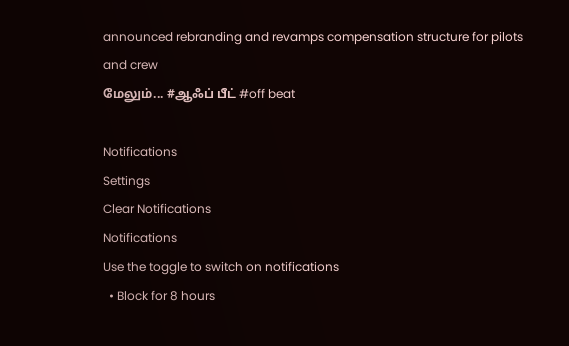announced rebranding and revamps compensation structure for pilots and crew
மேலும்... #ஆஃப் பீட் #off beat

Notifications
Settings
Clear Notifications
Notifications
Use the toggle to switch on notifications
  • Block for 8 hours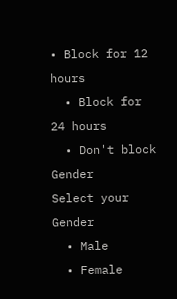• Block for 12 hours
  • Block for 24 hours
  • Don't block
Gender
Select your Gender
  • Male
  • Female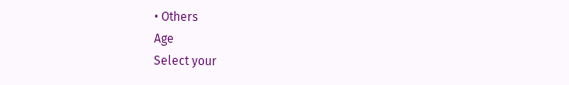• Others
Age
Select your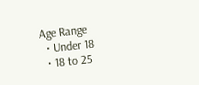Age Range
  • Under 18
  • 18 to 25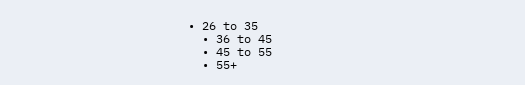• 26 to 35
  • 36 to 45
  • 45 to 55
  • 55+